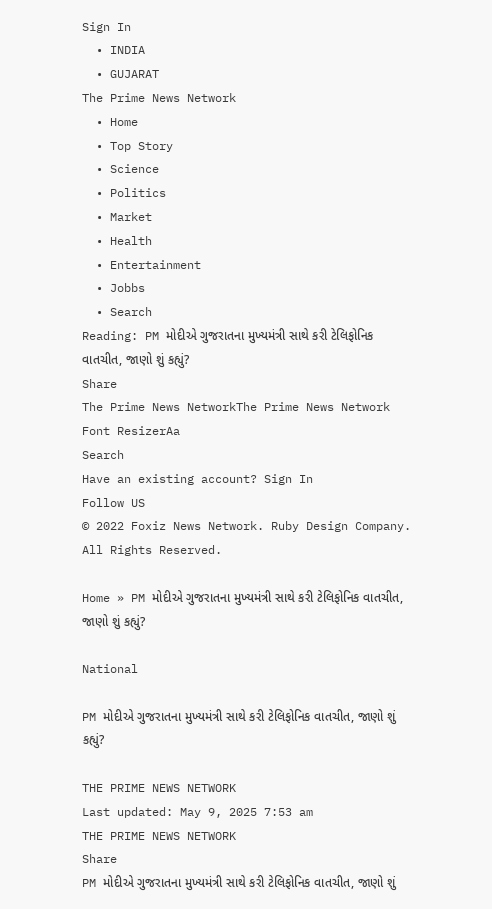Sign In
  • INDIA
  • GUJARAT
The Prime News Network
  • Home
  • Top Story
  • Science
  • Politics
  • Market
  • Health
  • Entertainment
  • Jobbs
  • Search
Reading: PM મોદીએ ગુજરાતના મુખ્યમંત્રી સાથે કરી ટેલિફોનિક વાતચીત, જાણો શું કહ્યું?
Share
The Prime News NetworkThe Prime News Network
Font ResizerAa
Search
Have an existing account? Sign In
Follow US
© 2022 Foxiz News Network. Ruby Design Company. All Rights Reserved.

Home » PM મોદીએ ગુજરાતના મુખ્યમંત્રી સાથે કરી ટેલિફોનિક વાતચીત, જાણો શું કહ્યું?

National

PM મોદીએ ગુજરાતના મુખ્યમંત્રી સાથે કરી ટેલિફોનિક વાતચીત, જાણો શું કહ્યું?

THE PRIME NEWS NETWORK
Last updated: May 9, 2025 7:53 am
THE PRIME NEWS NETWORK
Share
PM મોદીએ ગુજરાતના મુખ્યમંત્રી સાથે કરી ટેલિફોનિક વાતચીત, જાણો શું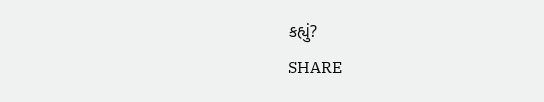કહ્યું?
SHARE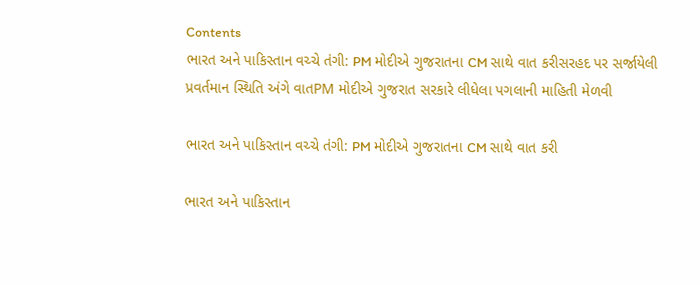Contents
ભારત અને પાકિસ્તાન વચ્ચે તંગી: PM મોદીએ ગુજરાતના CM સાથે વાત કરીસરહદ પર સર્જાયેલી પ્રવર્તમાન સ્થિતિ અંગે વાતPM મોદીએ ગુજરાત સરકારે લીધેલા પગલાની માહિતી મેળવી

ભારત અને પાકિસ્તાન વચ્ચે તંગી: PM મોદીએ ગુજરાતના CM સાથે વાત કરી

ભારત અને પાકિસ્તાન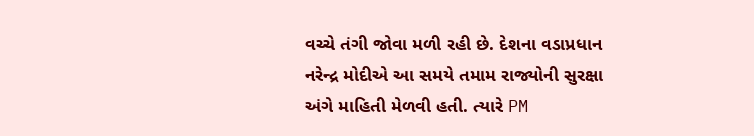વચ્ચે તંગી જોવા મળી રહી છે. દેશના વડાપ્રધાન નરેન્દ્ર મોદીએ આ સમયે તમામ રાજ્યોની સુરક્ષા અંગે માહિતી મેળવી હતી. ત્યારે PM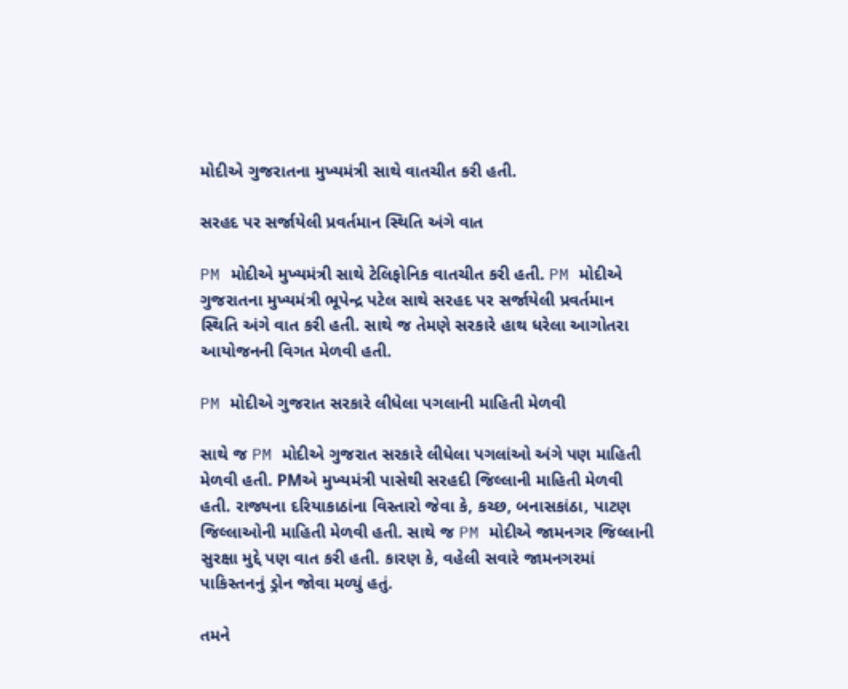મોદીએ ગુજરાતના મુખ્યમંત્રી સાથે વાતચીત કરી હતી.

સરહદ પર સર્જાયેલી પ્રવર્તમાન સ્થિતિ અંગે વાત

PM મોદીએ મુખ્યમંત્રી સાથે ટેલિફોનિક વાતચીત કરી હતી. PM મોદીએ ગુજરાતના મુખ્યમંત્રી ભૂપેન્દ્ર પટેલ સાથે સરહદ પર સર્જાયેલી પ્રવર્તમાન સ્થિતિ અંગે વાત કરી હતી. સાથે જ તેમણે સરકારે હાથ ધરેલા આગોતરા આયોજનની વિગત મેળવી હતી.

PM મોદીએ ગુજરાત સરકારે લીધેલા પગલાની માહિતી મેળવી

સાથે જ PM મોદીએ ગુજરાત સરકારે લીધેલા પગલાંઓ અંગે પણ માહિતી મેળવી હતી. PMએ મુખ્યમંત્રી પાસેથી સરહદી જિલ્લાની માહિતી મેળવી હતી. રાજ્યના દરિયાકાઠાંના વિસ્તારો જેવા કે, કચ્છ, બનાસકાંઠા, પાટણ જિલ્લાઓની માહિતી મેળવી હતી. સાથે જ PM મોદીએ જામનગર જિલ્લાની સુરક્ષા મુદ્દે પણ વાત કરી હતી. કારણ કે, વહેલી સવારે જામનગરમાં પાકિસ્તનનું ડ્રોન જોવા મળ્યું હતું.

તમને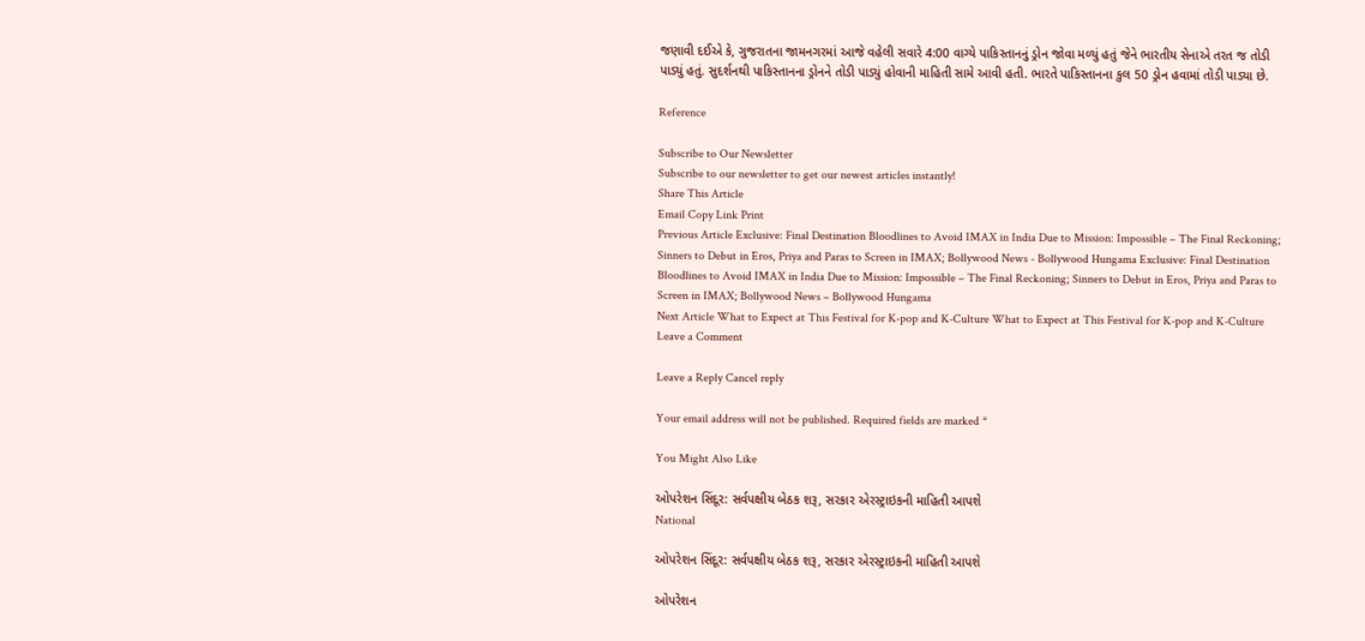જણાવી દઈએ કે, ગુજરાતના જામનગરમાં આજે વહેલી સવારે 4:00 વાગ્યે પાકિસ્તાનનું ડ્રોન જોવા મળ્યું હતું જેને ભારતીય સેનાએ તરત જ તોડી પાડ્યું હતું. સુદર્શનથી પાકિસ્તાનના ડ્રોનને તોડી પાડ્યું હોવાની માહિતી સામે આવી હતી. ભારતે પાકિસ્તાનના કુલ 50 ડ્રોન હવામાં તોડી પાડ્યા છે.

Reference

Subscribe to Our Newsletter
Subscribe to our newsletter to get our newest articles instantly!
Share This Article
Email Copy Link Print
Previous Article Exclusive: Final Destination Bloodlines to Avoid IMAX in India Due to Mission: Impossible – The Final Reckoning; Sinners to Debut in Eros, Priya and Paras to Screen in IMAX; Bollywood News - Bollywood Hungama Exclusive: Final Destination Bloodlines to Avoid IMAX in India Due to Mission: Impossible – The Final Reckoning; Sinners to Debut in Eros, Priya and Paras to Screen in IMAX; Bollywood News – Bollywood Hungama
Next Article What to Expect at This Festival for K-pop and K-Culture What to Expect at This Festival for K-pop and K-Culture
Leave a Comment

Leave a Reply Cancel reply

Your email address will not be published. Required fields are marked *

You Might Also Like

ઓપરેશન સિંદૂર: સર્વપક્ષીય બેઠક શરૂ, સરકાર એરસ્ટ્રાઇકની માહિતી આપશે
National

ઓપરેશન સિંદૂર: સર્વપક્ષીય બેઠક શરૂ, સરકાર એરસ્ટ્રાઇકની માહિતી આપશે

ઓપરેશન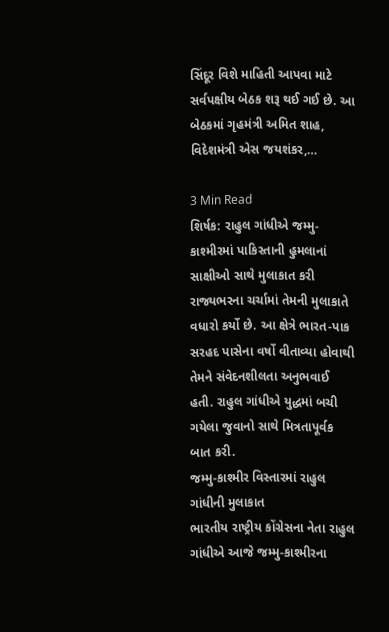સિંદૂર વિશે માહિતી આપવા માટે સર્વપક્ષીય બેઠક શરૂ થઈ ગઈ છે. આ બેઠકમાં ગૃહમંત્રી અમિત શાહ, વિદેશમંત્રી એસ જયશંકર,…

3 Min Read
શિર્ષક: રાહુલ ગાંધીએ જમ્મુ-કાશ્મીરમાં પાકિસ્તાની હુમલાનાં સાક્ષીઓ સાથે મુલાકાત કરી
રાજ્યભરના ચર્ચામાં તેમની મુલાકાતે વધારો કર્યો છે. આ ક્ષેત્રે ભારત-પાક સરહદ પાસેના વર્ષો વીતાવ્યા હોવાથી તેમને સંવેદનશીલતા અનુભવાઈ હતી. રાહુલ ગાંધીએ યુદ્ધમાં બચી ગયેલા જુવાનો સાથે મિત્રતાપૂર્વક બાત કરી.
જમ્મુ-કાશ્મીર વિસ્તારમાં રાહુલ ગાંધીની મુલાકાત
ભારતીય રાષ્ટ્રીય કોંગ્રેસના નેતા રાહુલ ગાંધીએ આજે જમ્મુ-કાશ્મીરના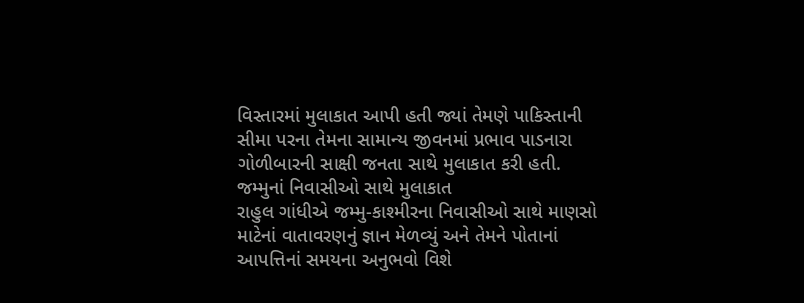વિસ્તારમાં મુલાકાત આપી હતી જ્યાં તેમણે પાકિસ્તાની સીમા પરના તેમના સામાન્ય જીવનમાં પ્રભાવ પાડનારા ગોળીબારની સાક્ષી જનતા સાથે મુલાકાત કરી હતી.
જમ્મુનાં નિવાસીઓ સાથે મુલાકાત
રાહુલ ગાંધીએ જમ્મુ-કાશ્મીરના નિવાસીઓ સાથે માણસો માટેનાં વાતાવરણનું જ્ઞાન મેળવ્યું અને તેમને પોતાનાં આપત્તિનાં સમયના અનુભવો વિશે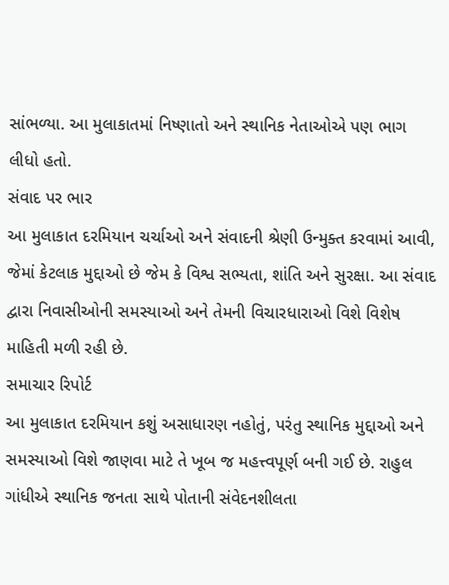સાંભળ્યા. આ મુલાકાતમાં નિષ્ણાતો અને સ્થાનિક નેતાઓએ પણ ભાગ લીધો હતો.
સંવાદ પર ભાર
આ મુલાકાત દરમિયાન ચર્ચાઓ અને સંવાદની શ્રેણી ઉન્મુક્ત કરવામાં આવી, જેમાં કેટલાક મુદ્દાઓ છે જેમ કે વિશ્વ સભ્યતા, શાંતિ અને સુરક્ષા. આ સંવાદ દ્વારા નિવાસીઓની સમસ્યાઓ અને તેમની વિચારધારાઓ વિશે વિશેષ માહિતી મળી રહી છે.
સમાચાર રિપોર્ટ
આ મુલાકાત દરમિયાન કશું અસાધારણ નહોતું, પરંતુ સ્થાનિક મુદ્દાઓ અને સમસ્યાઓ વિશે જાણવા માટે તે ખૂબ જ મહત્ત્વપૂર્ણ બની ગઈ છે. રાહુલ ગાંધીએ સ્થાનિક જનતા સાથે પોતાની સંવેદનશીલતા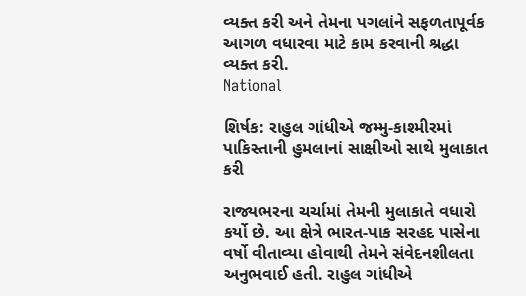વ્યક્ત કરી અને તેમના પગલાંને સફળતાપૂર્વક આગળ વધારવા માટે કામ કરવાની શ્રદ્ધા વ્યક્ત કરી.
National

શિર્ષક: રાહુલ ગાંધીએ જમ્મુ-કાશ્મીરમાં પાકિસ્તાની હુમલાનાં સાક્ષીઓ સાથે મુલાકાત કરી

રાજ્યભરના ચર્ચામાં તેમની મુલાકાતે વધારો કર્યો છે. આ ક્ષેત્રે ભારત-પાક સરહદ પાસેના વર્ષો વીતાવ્યા હોવાથી તેમને સંવેદનશીલતા અનુભવાઈ હતી. રાહુલ ગાંધીએ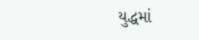યુદ્ધમાં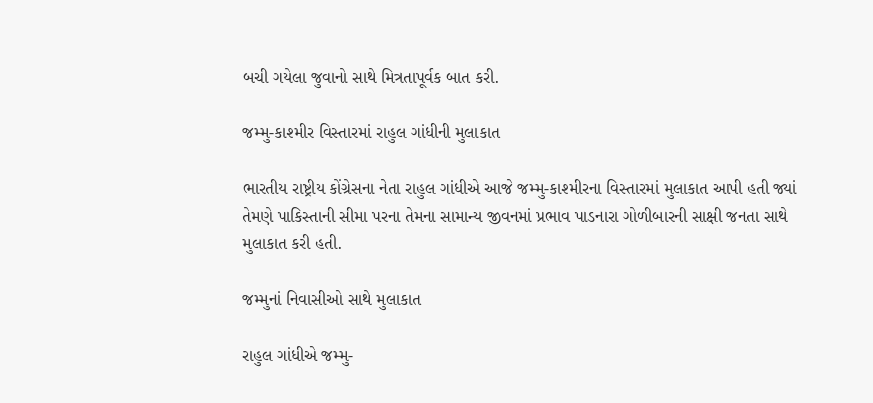બચી ગયેલા જુવાનો સાથે મિત્રતાપૂર્વક બાત કરી.

જમ્મુ-કાશ્મીર વિસ્તારમાં રાહુલ ગાંધીની મુલાકાત

ભારતીય રાષ્ટ્રીય કોંગ્રેસના નેતા રાહુલ ગાંધીએ આજે જમ્મુ-કાશ્મીરના વિસ્તારમાં મુલાકાત આપી હતી જ્યાં તેમણે પાકિસ્તાની સીમા પરના તેમના સામાન્ય જીવનમાં પ્રભાવ પાડનારા ગોળીબારની સાક્ષી જનતા સાથે મુલાકાત કરી હતી.

જમ્મુનાં નિવાસીઓ સાથે મુલાકાત

રાહુલ ગાંધીએ જમ્મુ-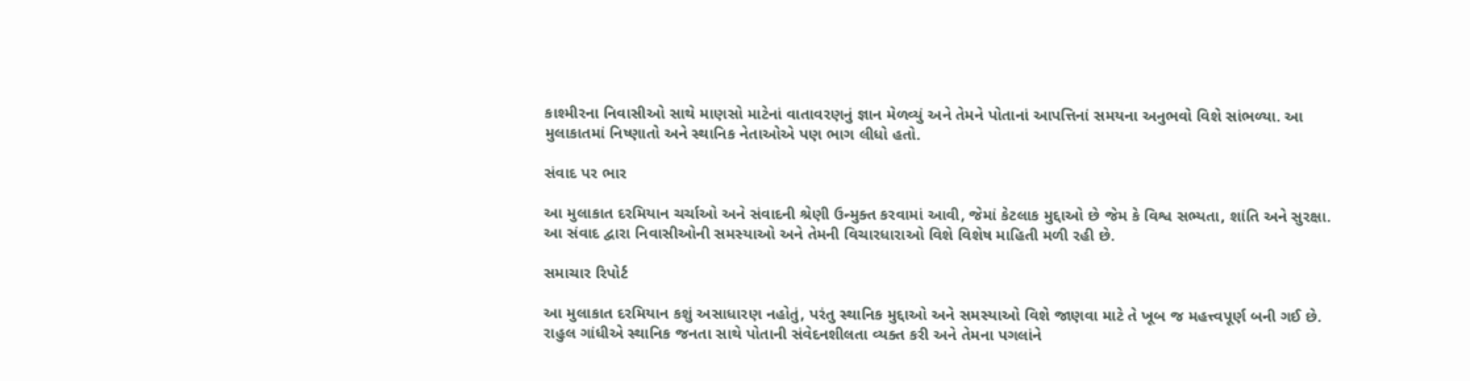કાશ્મીરના નિવાસીઓ સાથે માણસો માટેનાં વાતાવરણનું જ્ઞાન મેળવ્યું અને તેમને પોતાનાં આપત્તિનાં સમયના અનુભવો વિશે સાંભળ્યા. આ મુલાકાતમાં નિષ્ણાતો અને સ્થાનિક નેતાઓએ પણ ભાગ લીધો હતો.

સંવાદ પર ભાર

આ મુલાકાત દરમિયાન ચર્ચાઓ અને સંવાદની શ્રેણી ઉન્મુક્ત કરવામાં આવી, જેમાં કેટલાક મુદ્દાઓ છે જેમ કે વિશ્વ સભ્યતા, શાંતિ અને સુરક્ષા. આ સંવાદ દ્વારા નિવાસીઓની સમસ્યાઓ અને તેમની વિચારધારાઓ વિશે વિશેષ માહિતી મળી રહી છે.

સમાચાર રિપોર્ટ

આ મુલાકાત દરમિયાન કશું અસાધારણ નહોતું, પરંતુ સ્થાનિક મુદ્દાઓ અને સમસ્યાઓ વિશે જાણવા માટે તે ખૂબ જ મહત્ત્વપૂર્ણ બની ગઈ છે. રાહુલ ગાંધીએ સ્થાનિક જનતા સાથે પોતાની સંવેદનશીલતા વ્યક્ત કરી અને તેમના પગલાંને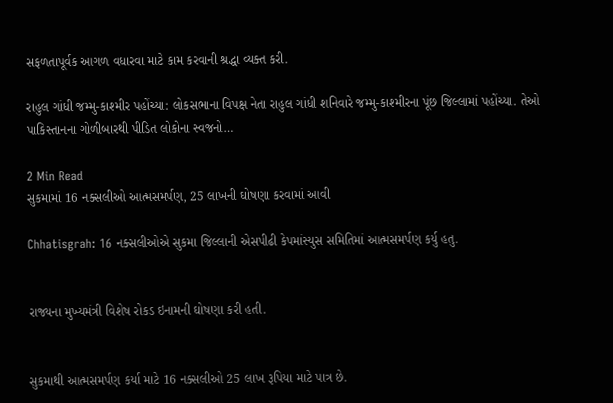સફળતાપૂર્વક આગળ વધારવા માટે કામ કરવાની શ્રદ્ધા વ્યક્ત કરી.

રાહુલ ગાંધી જમ્મુ-કાશ્મીર પહોંચ્યા: લોકસભાના વિપક્ષ નેતા રાહુલ ગાંધી શનિવારે જમ્મુ-કાશ્મીરના પૂંછ જિલ્લામાં પહોંચ્યા. તેઓ પાકિસ્તાનના ગોળીબારથી પીડિત લોકોના સ્વજનો…

2 Min Read
સુકમામાં 16 નક્સલીઓ આત્મસમર્પણ, 25 લાખની ઘોષણા કરવામાં આવી

Chhatisgrah: 16 નક્સલીઓએ સુકમા જિલ્લાની એસપીઢી કેપમાંસ્યુસ સમિતિમાં આત્મસમર્પણ કર્યુ હતુ.


રાજ્યના મુખ્યમંત્રી વિશેષ રોકડ ઇનામની ઘોષણા કરી હતી.


સુકમાથી આત્મસમર્પણ કર્યા માટે 16 નક્સલીઓ 25 લાખ રૂપિયા માટે પાત્ર છે.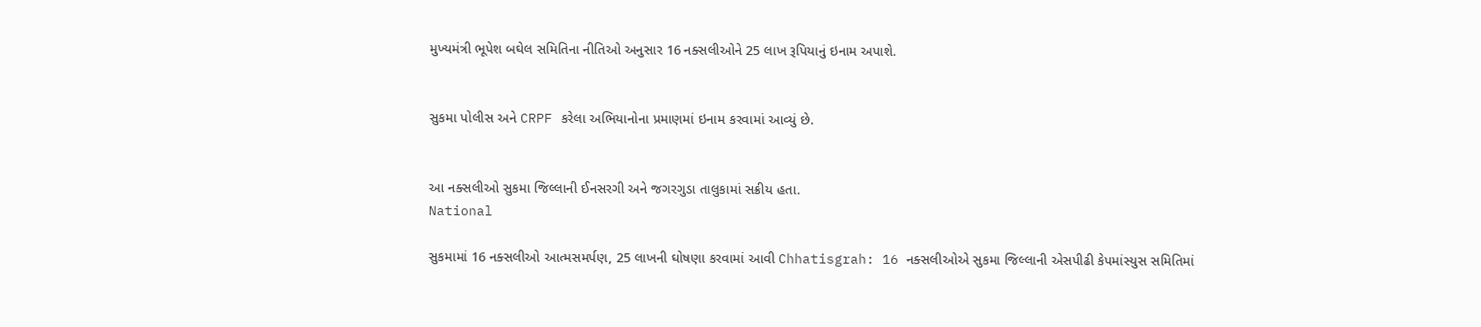મુખ્યમંત્રી ભૂપેશ બઘેલ સમિતિના નીતિઓ અનુસાર 16 નક્સલીઓને 25 લાખ રૂપિયાનું ઇનામ અપાશે.


સુકમા પોલીસ અને CRPF કરેલા અભિયાનોના પ્રમાણમાં ઇનામ કરવામાં આવ્યું છે.


આ નક્સલીઓ સુકમા જિલ્લાની ઈનસરગી અને જગરગુડા તાલુકામાં સક્રીય હતા.
National

સુકમામાં 16 નક્સલીઓ આત્મસમર્પણ, 25 લાખની ઘોષણા કરવામાં આવી Chhatisgrah: 16 નક્સલીઓએ સુકમા જિલ્લાની એસપીઢી કેપમાંસ્યુસ સમિતિમાં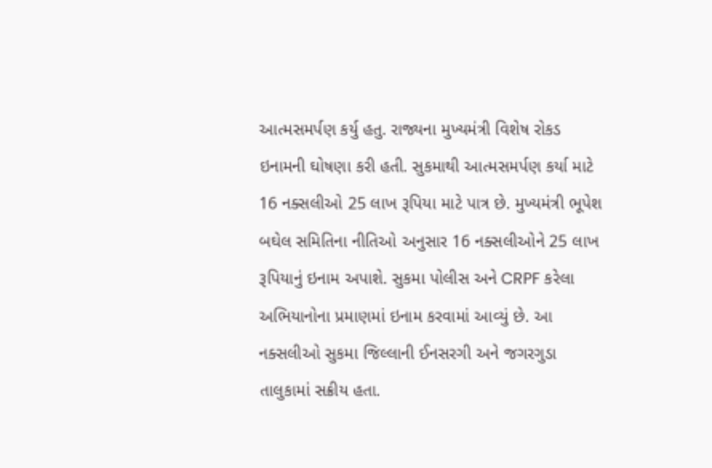આત્મસમર્પણ કર્યુ હતુ. રાજ્યના મુખ્યમંત્રી વિશેષ રોકડ ઇનામની ઘોષણા કરી હતી. સુકમાથી આત્મસમર્પણ કર્યા માટે 16 નક્સલીઓ 25 લાખ રૂપિયા માટે પાત્ર છે. મુખ્યમંત્રી ભૂપેશ બઘેલ સમિતિના નીતિઓ અનુસાર 16 નક્સલીઓને 25 લાખ રૂપિયાનું ઇનામ અપાશે. સુકમા પોલીસ અને CRPF કરેલા અભિયાનોના પ્રમાણમાં ઇનામ કરવામાં આવ્યું છે. આ નક્સલીઓ સુકમા જિલ્લાની ઈનસરગી અને જગરગુડા તાલુકામાં સક્રીય હતા.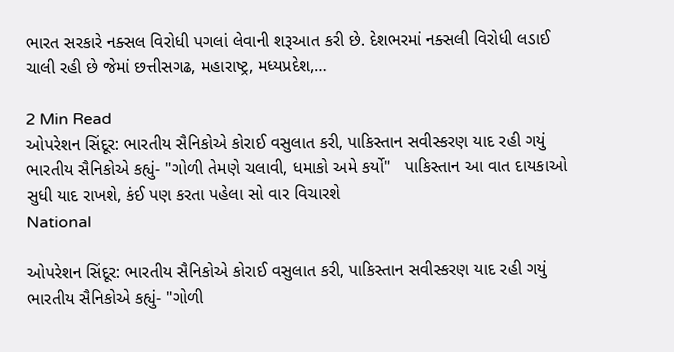ભારત સરકારે નક્સલ વિરોધી પગલાં લેવાની શરૂઆત કરી છે. દેશભરમાં નક્સલી વિરોધી લડાઈ ચાલી રહી છે જેમાં છત્તીસગઢ, મહારાષ્ટ્ર, મધ્યપ્રદેશ,…

2 Min Read
ઓપરેશન સિંદૂર: ભારતીય સૈનિકોએ કોરાઈ વસુલાત કરી, પાકિસ્તાન સવીસ્કરણ યાદ રહી ગયું   ભારતીય સૈનિકોએ કહ્યું- "ગોળી તેમણે ચલાવી, ધમાકો અમે કર્યો"   પાકિસ્તાન આ વાત દાયકાઓ સુધી યાદ રાખશે, કંઈ પણ કરતા પહેલા સો વાર વિચારશે
National

ઓપરેશન સિંદૂર: ભારતીય સૈનિકોએ કોરાઈ વસુલાત કરી, પાકિસ્તાન સવીસ્કરણ યાદ રહી ગયું ભારતીય સૈનિકોએ કહ્યું- "ગોળી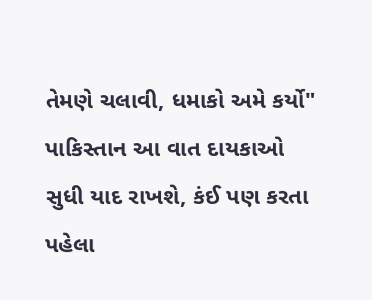તેમણે ચલાવી, ધમાકો અમે કર્યો" પાકિસ્તાન આ વાત દાયકાઓ સુધી યાદ રાખશે, કંઈ પણ કરતા પહેલા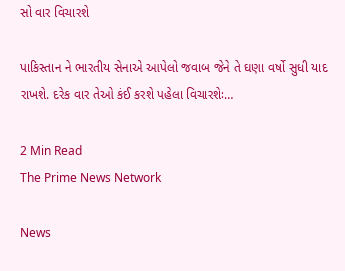સો વાર વિચારશે

પાકિસ્તાન ને ભારતીય સેનાએ આપેલો જવાબ જેને તે ઘણા વર્ષો સુધી યાદ રાખશે. દરેક વાર તેઓ કંઈ કરશે પહેલા વિચારશેઃ…

2 Min Read
The Prime News Network

News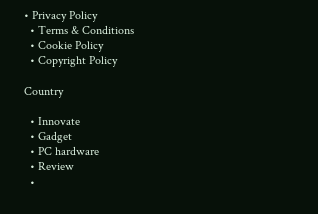• Privacy Policy
  • Terms & Conditions
  • Cookie Policy
  • Copyright Policy

Country

  • Innovate
  • Gadget
  • PC hardware
  • Review
  •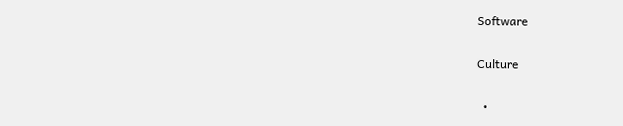Software

Culture

  •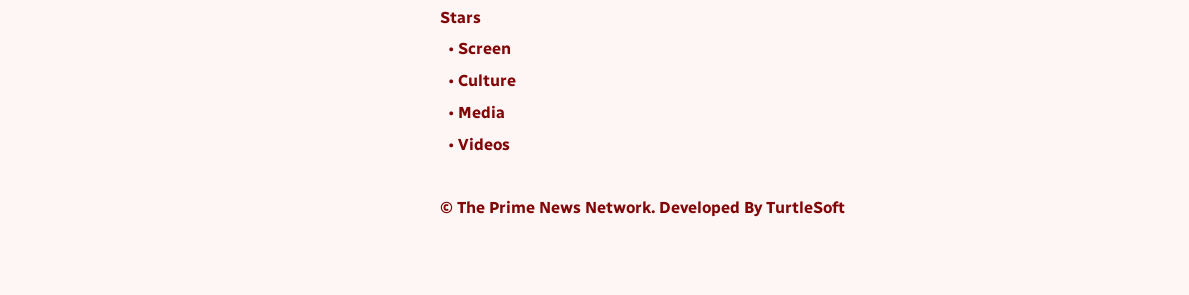Stars
  • Screen
  • Culture
  • Media
  • Videos

© The Prime News Network. Developed By TurtleSoft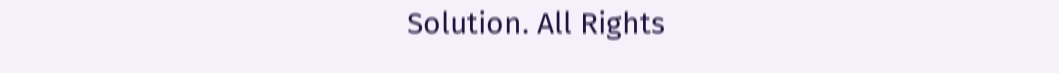Solution. All Rights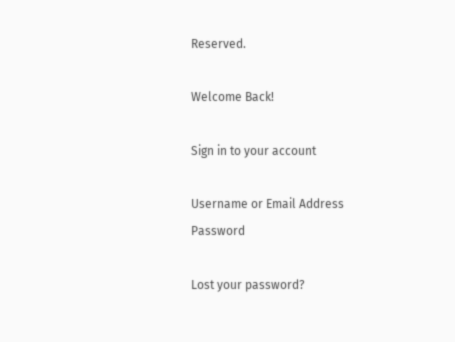Reserved.

Welcome Back!

Sign in to your account

Username or Email Address
Password

Lost your password?